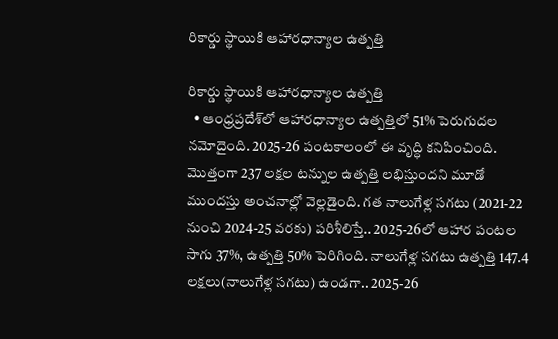రికార్డు స్థాయికి ఆహారధాన్యాల ఉత్పత్తి

రికార్డు స్థాయికి ఆహారధాన్యాల ఉత్పత్తి
  • ఆంధ్రప్రదేశ్‌లో ఆహారధాన్యాల ఉత్పత్తిలో 51% పెరుగుదల నమోదైంది. 2025-26 పంటకాలంలో ఈ వృద్ధి కనిపించింది. మొత్తంగా 237 లక్షల టన్నుల ఉత్పత్తి లభిస్తుందని మూడో ముందస్తు అంచనాల్లో వెల్లడైంది. గత నాలుగేళ్ల సగటు (2021-22 నుంచి 2024-25 వరకు) పరిశీలిస్తే.. 2025-26లో ఆహార పంటల సాగు 37%, ఉత్పత్తి 50% పెరిగింది. నాలుగేళ్ల సగటు ఉత్పత్తి 147.4 లక్షలు(నాలుగేళ్ల సగటు) ఉండగా.. 2025-26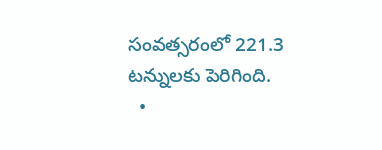సంవత్సరంలో 221.3 టన్నులకు పెరిగింది.
  •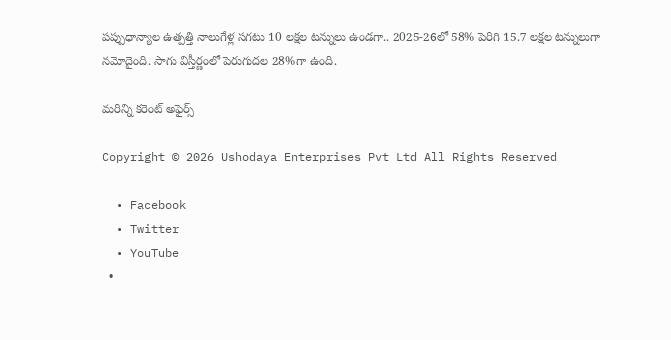పప్పుధాన్యాల ఉత్పత్తి నాలుగేళ్ల సగటు 10 లక్షల టన్నులు ఉండగా.. 2025-26లో 58% పెరిగి 15.7 లక్షల టన్నులుగా నమోదైంది. సాగు విస్తీర్ణంలో పెరుగుదల 28%గా ఉంది.

మరిన్ని కరెంట్ అఫైర్స్

Copyright © 2026 Ushodaya Enterprises Pvt Ltd All Rights Reserved

  • Facebook
  • Twitter
  • YouTube
  •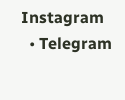Instagram
  • Telegram